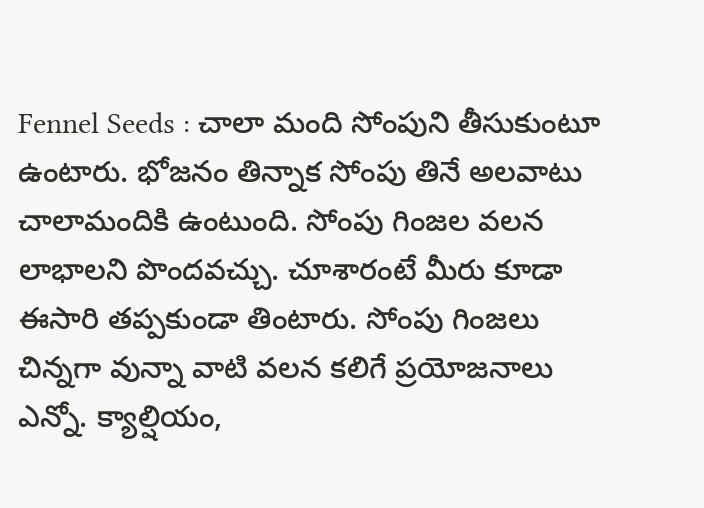Fennel Seeds : చాలా మంది సోంపుని తీసుకుంటూ ఉంటారు. భోజనం తిన్నాక సోంపు తినే అలవాటు చాలామందికి ఉంటుంది. సోంపు గింజల వలన లాభాలని పొందవచ్చు. చూశారంటే మీరు కూడా ఈసారి తప్పకుండా తింటారు. సోంపు గింజలు చిన్నగా వున్నా వాటి వలన కలిగే ప్రయోజనాలు ఎన్నో. క్యాల్షియం,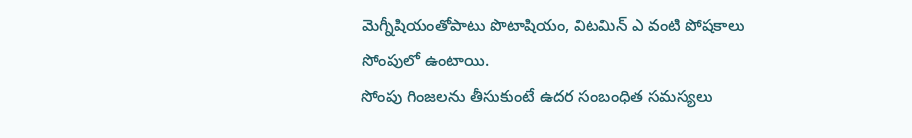మెగ్నీషియంతోపాటు పొటాషియం, విటమిన్ ఎ వంటి పోషకాలు సోంపులో ఉంటాయి.
సోంపు గింజలను తీసుకుంటే ఉదర సంబంధిత సమస్యలు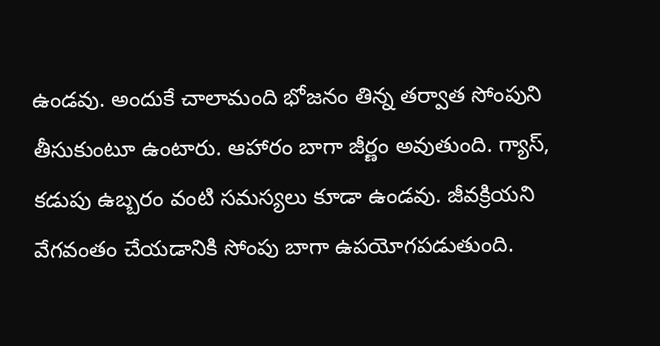ఉండవు. అందుకే చాలామంది భోజనం తిన్న తర్వాత సోంపుని తీసుకుంటూ ఉంటారు. ఆహారం బాగా జీర్ణం అవుతుంది. గ్యాస్, కడుపు ఉబ్బరం వంటి సమస్యలు కూడా ఉండవు. జీవక్రియని వేగవంతం చేయడానికి సోంపు బాగా ఉపయోగపడుతుంది.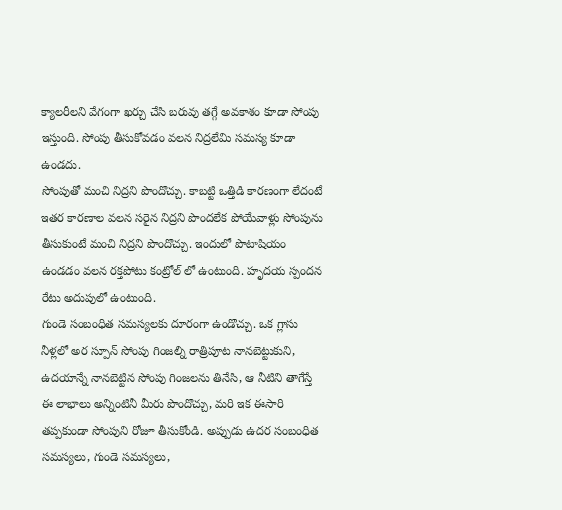క్యాలరీలని వేగంగా ఖర్చు చేసి బరువు తగ్గే అవకాశం కూడా సోంపు ఇస్తుంది. సోంపు తీసుకోవడం వలన నిద్రలేమి సమస్య కూడా ఉండదు.
సోంపుతో మంచి నిద్రని పొందొచ్చు. కాబట్టి ఒత్తిడి కారణంగా లేదంటే ఇతర కారణాల వలన సరైన నిద్రని పొందలేక పోయేవాళ్లు సోంపును తీసుకుంటే మంచి నిద్రని పొందొచ్చు. ఇందులో పొటాషియం ఉండడం వలన రక్తపోటు కంట్రోల్ లో ఉంటుంది. హృదయ స్పందన రేటు అదుపులో ఉంటుంది.
గుండె సంబంధిత సమస్యలకు దూరంగా ఉండొచ్చు. ఒక గ్లాసు నీళ్లలో అర స్పూన్ సోంపు గింజల్ని రాత్రిపూట నానబెట్టుకుని, ఉదయాన్నే నానబెట్టిన సోంపు గింజలను తినేసి, ఆ నీటిని తాగేస్తే ఈ లాభాలు అన్నింటినీ మీరు పొందొచ్చు, మరి ఇక ఈసారి తప్పకుండా సోంపుని రోజూ తీసుకోండి. అప్పుడు ఉదర సంబంధిత సమస్యలు, గుండె సమస్యలు,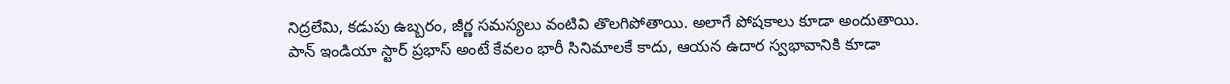నిద్రలేమి, కడుపు ఉబ్బరం, జీర్ణ సమస్యలు వంటివి తొలగిపోతాయి. అలాగే పోషకాలు కూడా అందుతాయి.
పాన్ ఇండియా స్టార్ ప్రభాస్ అంటే కేవలం భారీ సినిమాలకే కాదు, ఆయన ఉదార స్వభావానికి కూడా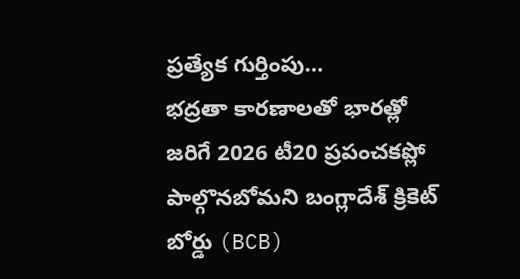ప్రత్యేక గుర్తింపు…
భద్రతా కారణాలతో భారత్లో జరిగే 2026 టీ20 ప్రపంచకప్లో పాల్గొనబోమని బంగ్లాదేశ్ క్రికెట్ బోర్డు (BCB)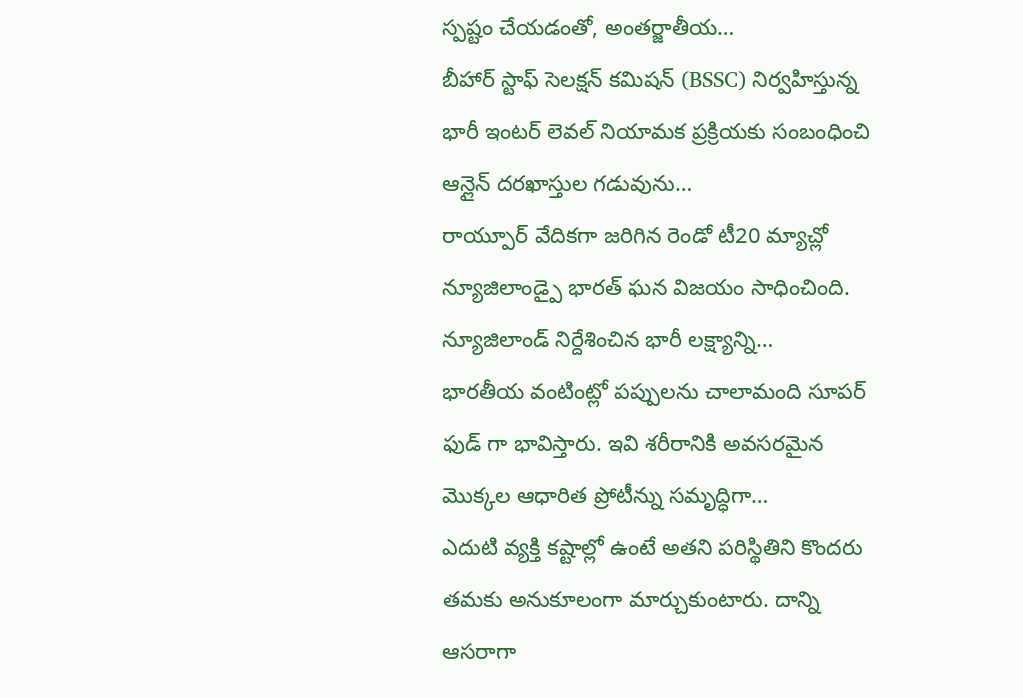స్పష్టం చేయడంతో, అంతర్జాతీయ…
బీహార్ స్టాఫ్ సెలక్షన్ కమిషన్ (BSSC) నిర్వహిస్తున్న భారీ ఇంటర్ లెవల్ నియామక ప్రక్రియకు సంబంధించి ఆన్లైన్ దరఖాస్తుల గడువును…
రాయ్పూర్ వేదికగా జరిగిన రెండో టీ20 మ్యాచ్లో న్యూజిలాండ్పై భారత్ ఘన విజయం సాధించింది. న్యూజిలాండ్ నిర్దేశించిన భారీ లక్ష్యాన్ని…
భారతీయ వంటింట్లో పప్పులను చాలామంది సూపర్ ఫుడ్ గా భావిస్తారు. ఇవి శరీరానికి అవసరమైన మొక్కల ఆధారిత ప్రోటీన్ను సమృద్ధిగా…
ఎదుటి వ్యక్తి కష్టాల్లో ఉంటే అతని పరిస్థితిని కొందరు తమకు అనుకూలంగా మార్చుకుంటారు. దాన్ని ఆసరాగా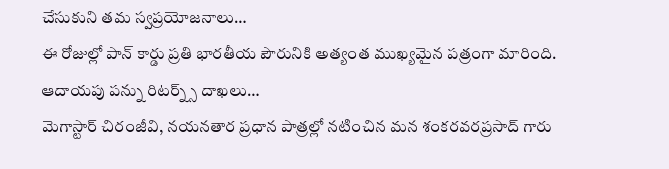చేసుకుని తమ స్వప్రయోజనాలు…
ఈ రోజుల్లో పాన్ కార్డు ప్రతి భారతీయ పౌరునికి అత్యంత ముఖ్యమైన పత్రంగా మారింది. ఆదాయపు పన్ను రిటర్న్స్ దాఖలు…
మెగాస్టార్ చిరంజీవి, నయనతార ప్రధాన పాత్రల్లో నటించిన మన శంకరవరప్రసాద్ గారు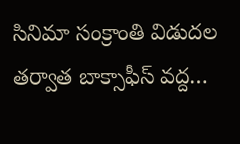సినిమా సంక్రాంతి విడుదల తర్వాత బాక్సాఫీస్ వద్ద…